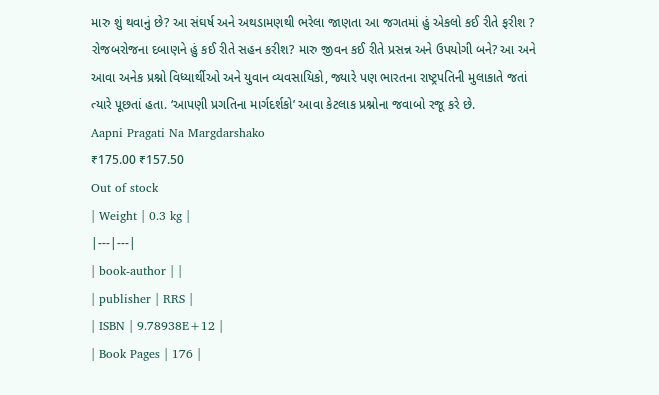મારુ શું થવાનું છે? આ સંઘર્ષ અને અથડામણથી ભરેલા જાણતા આ જગતમાં હું એકલો કઈ રીતે ફરીશ ?
રોજબરોજના દબાણને હું કઈ રીતે સહન કરીશ? મારુ જીવન કઈ રીતે પ્રસન્ન અને ઉપયોગી બને? આ અને
આવા અનેક પ્રશ્નો વિધ્યાર્થીઓ અને યુવાન વ્યવસાયિકો, જ્યારે પણ ભારતના રાષ્ટ્રપતિની મુલાકાતે જતાં
ત્યારે પૂછતાં હતા. ‘આપણી પ્રગતિના માર્ગદર્શકો’ આવા કેટલાક પ્રશ્નોના જવાબો રજૂ કરે છે.
Aapni Pragati Na Margdarshako
₹175.00 ₹157.50
Out of stock
| Weight | 0.3 kg |
|---|---|
| book-author | |
| publisher | RRS |
| ISBN | 9.78938E+12 |
| Book Pages | 176 |